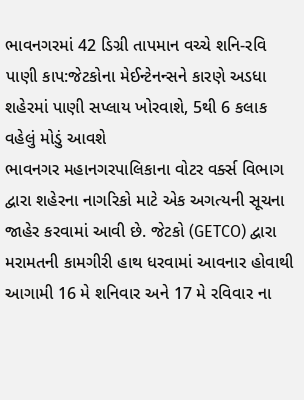ભાવનગરમાં 42 ડિગ્રી તાપમાન વચ્ચે શનિ-રવિ પાણી કાપ:જેટકોના મેઈન્ટેનન્સને કારણે અડધા શહેરમાં પાણી સપ્લાય ખોરવાશે, 5થી 6 કલાક વહેલું મોડું આવશે
ભાવનગર મહાનગરપાલિકાના વોટર વર્ક્સ વિભાગ દ્વારા શહેરના નાગરિકો માટે એક અગત્યની સૂચના જાહેર કરવામાં આવી છે. જેટકો (GETCO) દ્વારા મરામતની કામગીરી હાથ ધરવામાં આવનાર હોવાથી આગામી 16 મે શનિવાર અને 17 મે રવિવાર ના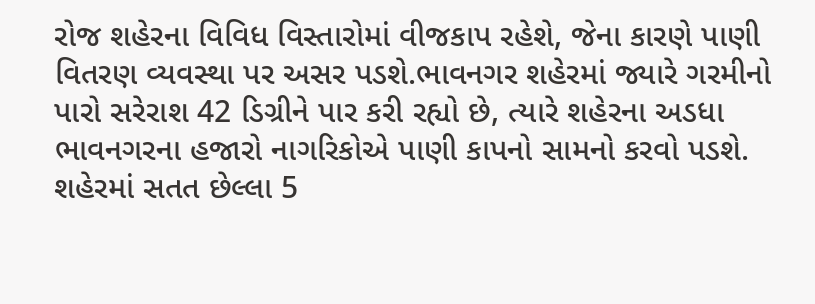રોજ શહેરના વિવિધ વિસ્તારોમાં વીજકાપ રહેશે, જેના કારણે પાણી વિતરણ વ્યવસ્થા પર અસર પડશે.ભાવનગર શહેરમાં જ્યારે ગરમીનો પારો સરેરાશ 42 ડિગ્રીને પાર કરી રહ્યો છે, ત્યારે શહેરના અડધા ભાવનગરના હજારો નાગરિકોએ પાણી કાપનો સામનો કરવો પડશે. શહેરમાં સતત છેલ્લા 5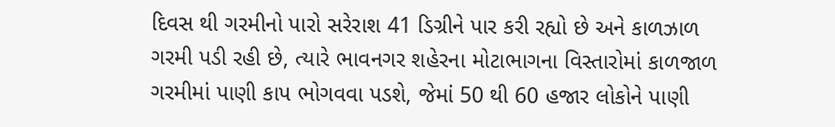દિવસ થી ગરમીનો પારો સરેરાશ 41 ડિગ્રીને પાર કરી રહ્યો છે અને કાળઝાળ ગરમી પડી રહી છે, ત્યારે ભાવનગર શહેરના મોટાભાગના વિસ્તારોમાં કાળજાળ ગરમીમાં પાણી કાપ ભોગવવા પડશે, જેમાં 50 થી 60 હજાર લોકોને પાણી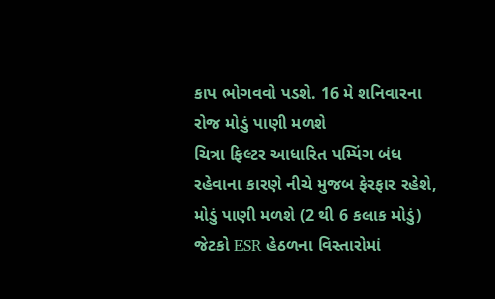કાપ ભોગવવો પડશે. 16 મે શનિવારના રોજ મોડું પાણી મળશે
ચિત્રા ફિલ્ટર આધારિત પમ્પિંગ બંધ રહેવાના કારણે નીચે મુજબ ફેરફાર રહેશે, મોડું પાણી મળશે (2 થી 6 કલાક મોડું) જેટકો ESR હેઠળના વિસ્તારોમાં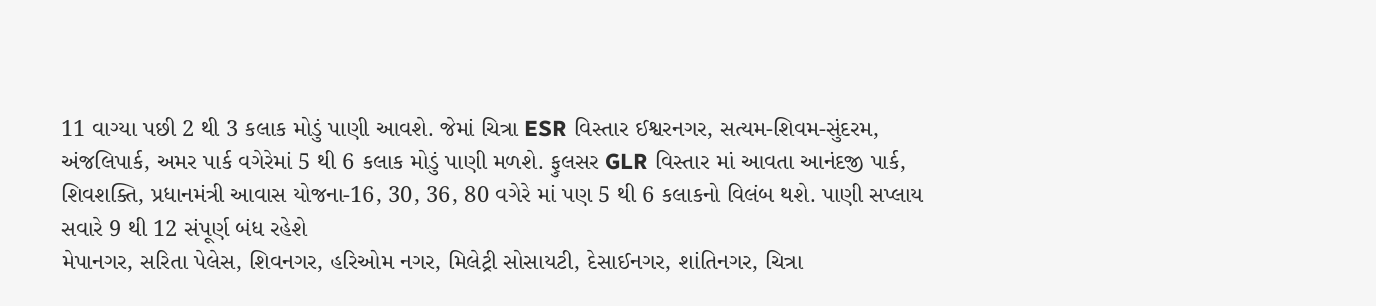11 વાગ્યા પછી 2 થી 3 કલાક મોડું પાણી આવશે. જેમાં ચિત્રા ESR વિસ્તાર ઈશ્વરનગર, સત્યમ-શિવમ-સુંદરમ, અંજલિપાર્ક, અમર પાર્ક વગેરેમાં 5 થી 6 કલાક મોડું પાણી મળશે. ફુલસર GLR વિસ્તાર માં આવતા આનંદજી પાર્ક, શિવશક્તિ, પ્રધાનમંત્રી આવાસ યોજના-16, 30, 36, 80 વગેરે માં પણ 5 થી 6 કલાકનો વિલંબ થશે. પાણી સપ્લાય સવારે 9 થી 12 સંપૂર્ણ બંધ રહેશે
મેપાનગર, સરિતા પેલેસ, શિવનગર, હરિઓમ નગર, મિલેટ્રી સોસાયટી, દેસાઈનગર, શાંતિનગર, ચિત્રા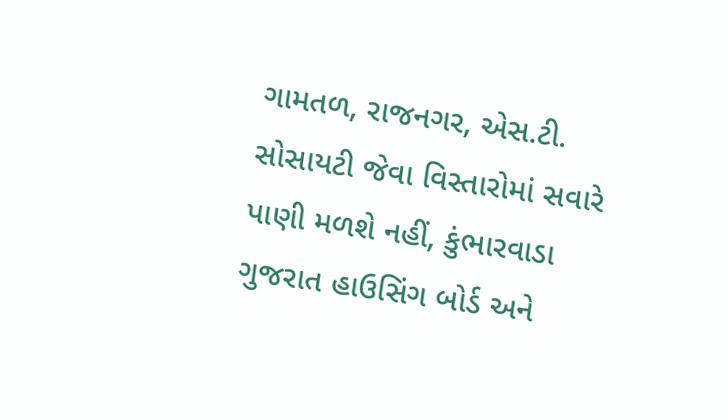ગામતળ, રાજનગર, એસ.ટી. સોસાયટી જેવા વિસ્તારોમાં સવારે પાણી મળશે નહીં, કુંભારવાડા ગુજરાત હાઉસિંગ બોર્ડ અને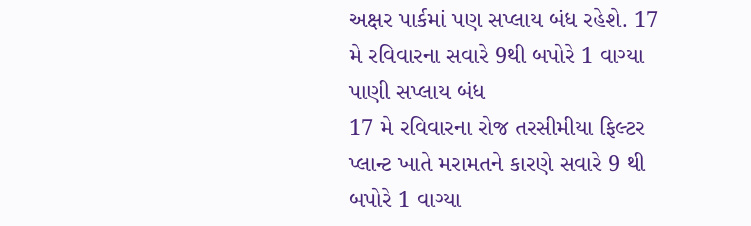અક્ષર પાર્કમાં પણ સપ્લાય બંધ રહેશે. 17 મે રવિવારના સવારે 9થી બપોરે 1 વાગ્યા પાણી સપ્લાય બંધ
17 મે રવિવારના રોજ તરસીમીયા ફિલ્ટર પ્લાન્ટ ખાતે મરામતને કારણે સવારે 9 થી બપોરે 1 વાગ્યા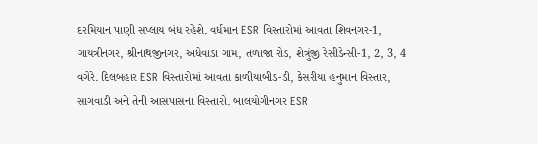દરમિયાન પાણી સપ્લાય બંધ રહેશે. વર્ધમાન ESR વિસ્તારોમાં આવતા શિવનગર-1, ગાયત્રીનગર, શ્રીનાથજીનગર, અધેવાડા ગામ, તળાજા રોડ, શેત્રુંજી રેસીડેન્સી-1, 2, 3, 4 વગેરે. દિલબહાર ESR વિસ્તારોમાં આવતા કાળીયાબીડ-ડી, કેસરીયા હનુમાન વિસ્તાર, સાગવાડી અને તેની આસપાસના વિસ્તારો. બાલયોગીનગર ESR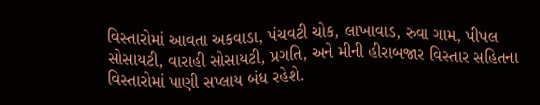વિસ્તારોમાં આવતા અકવાડા, પંચવટી ચોક, લાખાવાડ, રુવા ગામ, પીપલ સોસાયટી, વારાહી સોસાયટી, પ્રગતિ, અને મીની હીરાબજાર વિસ્તાર સહિતના વિસ્તારોમાં પાણી સપ્લાય બંધ રહેશે.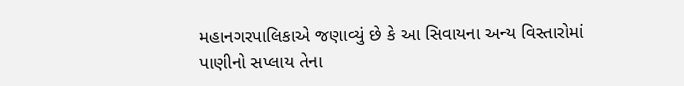મહાનગરપાલિકાએ જણાવ્યું છે કે આ સિવાયના અન્ય વિસ્તારોમાં પાણીનો સપ્લાય તેના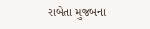રાબેતા મુજબના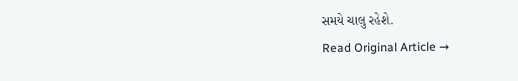સમયે ચાલુ રહેશે.
Read Original Article →